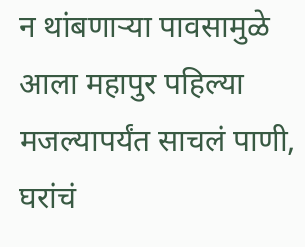न थांबणाऱ्या पावसामुळे आला महापुर पहिल्या मजल्यापर्यंत साचलं पाणी, घरांचं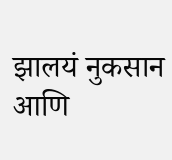झालयं नुकसान आणि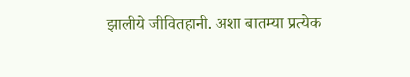झालीये जीवितहानी. अशा बातम्या प्रत्येक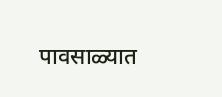पावसाळ्यात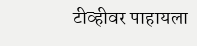टीव्हीवर पाहायला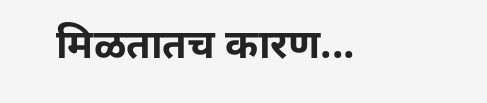मिळतातच कारण...